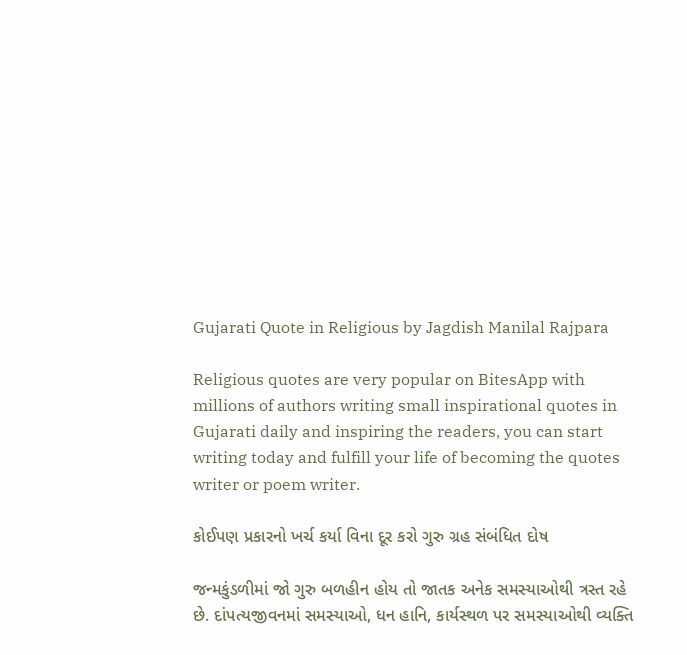Gujarati Quote in Religious by Jagdish Manilal Rajpara

Religious quotes are very popular on BitesApp with millions of authors writing small inspirational quotes in Gujarati daily and inspiring the readers, you can start writing today and fulfill your life of becoming the quotes writer or poem writer.

કોઈપણ પ્રકારનો ખર્ચ કર્યા વિના દૂર કરો ગુરુ ગ્રહ સંબંધિત દોષ

જન્મકુંડળીમાં જો ગુરુ બળહીન હોય તો જાતક અનેક સમસ્યાઓથી ત્રસ્ત રહે છે. દાંપત્યજીવનમાં સમસ્યાઓ, ધન હાનિ, કાર્યસ્થળ પર સમસ્યાઓથી વ્યક્તિ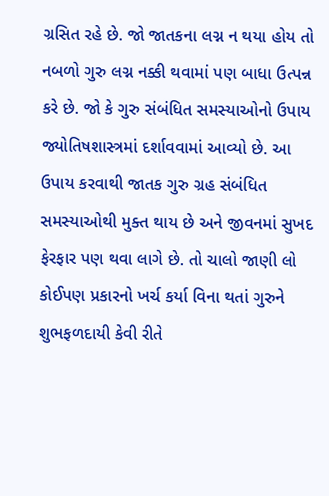ગ્રસિત રહે છે. જો જાતકના લગ્ન ન થયા હોય તો નબળો ગુરુ લગ્ન નક્કી થવામાં પણ બાધા ઉત્પન્ન કરે છે. જો કે ગુરુ સંબંધિત સમસ્યાઓનો ઉપાય જ્યોતિષશાસ્ત્રમાં દર્શાવવામાં આવ્યો છે. આ ઉપાય કરવાથી જાતક ગુરુ ગ્રહ સંબંધિત સમસ્યાઓથી મુક્ત થાય છે અને જીવનમાં સુખદ ફેરફાર પણ થવા લાગે છે. તો ચાલો જાણી લો કોઈપણ પ્રકારનો ખર્ચ કર્યા વિના થતાં ગુરુને શુભફળદાયી કેવી રીતે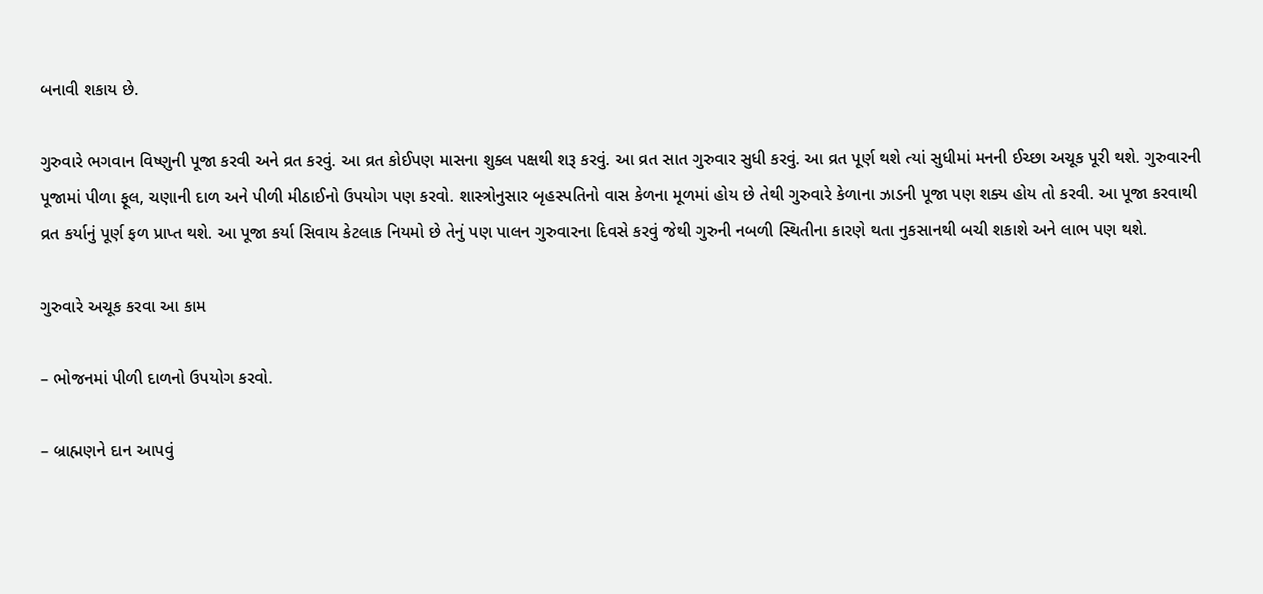બનાવી શકાય છે.

ગુરુવારે ભગવાન વિષ્ણુની પૂજા કરવી અને વ્રત કરવું. આ વ્રત કોઈપણ માસના શુક્લ પક્ષથી શરૂ કરવું. આ વ્રત સાત ગુરુવાર સુધી કરવું. આ વ્રત પૂર્ણ થશે ત્યાં સુધીમાં મનની ઈચ્છા અચૂક પૂરી થશે. ગુરુવારની પૂજામાં પીળા ફૂલ, ચણાની દાળ અને પીળી મીઠાઈનો ઉપયોગ પણ કરવો. શાસ્ત્રોનુસાર બૃહસ્પતિનો વાસ કેળના મૂળમાં હોય છે તેથી ગુરુવારે કેળાના ઝાડની પૂજા પણ શક્ય હોય તો કરવી. આ પૂજા કરવાથી વ્રત કર્યાનું પૂર્ણ ફળ પ્રાપ્ત થશે. આ પૂજા કર્યા સિવાય કેટલાક નિયમો છે તેનું પણ પાલન ગુરુવારના દિવસે કરવું જેથી ગુરુની નબળી સ્થિતીના કારણે થતા નુકસાનથી બચી શકાશે અને લાભ પણ થશે.

ગુરુવારે અચૂક કરવા આ કામ

– ભોજનમાં પીળી દાળનો ઉપયોગ કરવો.

– બ્રાહ્મણને દાન આપવું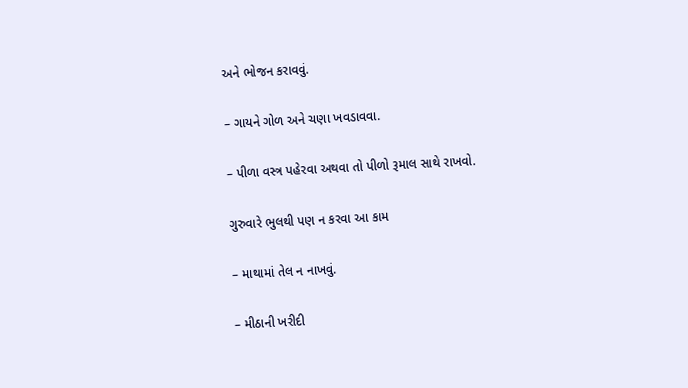અને ભોજન કરાવવું.

– ગાયને ગોળ અને ચણા ખવડાવવા.

– પીળા વસ્ત્ર પહેરવા અથવા તો પીળો રૂમાલ સાથે રાખવો.

ગુરુવારે ભુલથી પણ ન કરવા આ કામ

– માથામાં તેલ ન નાખવું.

– મીઠાની ખરીદી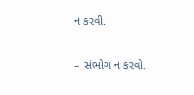ન કરવી.

– સંભોગ ન કરવો.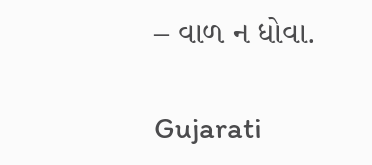– વાળ ન ધોવા.

Gujarati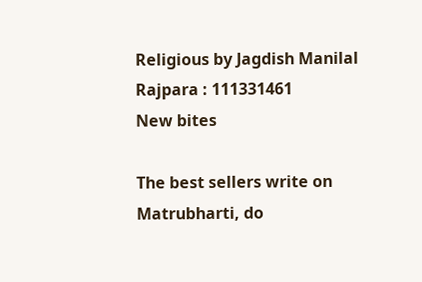Religious by Jagdish Manilal Rajpara : 111331461
New bites

The best sellers write on Matrubharti, do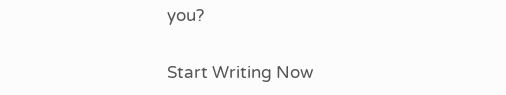you?

Start Writing Now